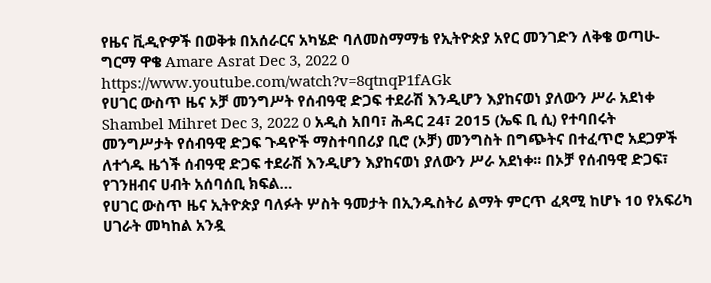የዜና ቪዲዮዎች በወቅቱ በአሰራርና አካሄድ ባለመስማማቴ የኢትዮጵያ አየር መንገድን ለቅቄ ወጣሁ- ግርማ ዋቄ Amare Asrat Dec 3, 2022 0 https://www.youtube.com/watch?v=8qtnqP1fAGk
የሀገር ውስጥ ዜና ኦቻ መንግሥት የሰብዓዊ ድጋፍ ተደራሽ እንዲሆን እያከናወነ ያለውን ሥራ አደነቀ Shambel Mihret Dec 3, 2022 0 አዲስ አበባ፣ ሕዳር 24፣ 2015 (ኤፍ ቢ ሲ) የተባበሩት መንግሥታት የሰብዓዊ ድጋፍ ጉዳዮች ማስተባበሪያ ቢሮ (ኦቻ) መንግስት በግጭትና በተፈጥሮ አደጋዎች ለተጎዱ ዜጎች ሰብዓዊ ድጋፍ ተደራሽ እንዲሆን እያከናወነ ያለውን ሥራ አደነቀ፡፡ በኦቻ የሰብዓዊ ድጋፍ፣ የገንዘብና ሀብት አሰባሰቢ ክፍል…
የሀገር ውስጥ ዜና ኢትዮጵያ ባለፉት ሦስት ዓመታት በኢንዱስትሪ ልማት ምርጥ ፈጻሚ ከሆኑ 10 የአፍሪካ ሀገራት መካከል አንዷ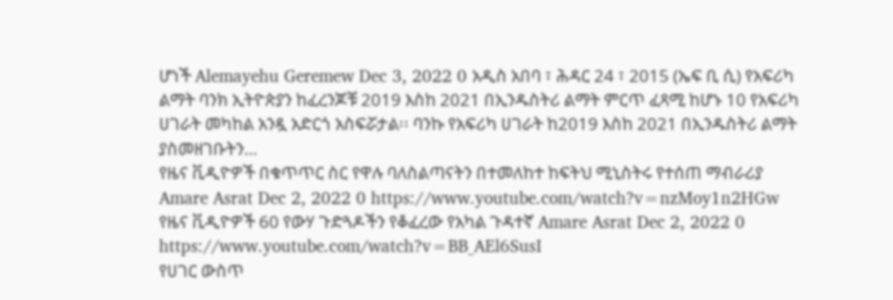ሆነች Alemayehu Geremew Dec 3, 2022 0 አዲስ አበባ ፣ ሕዳር 24 ፣ 2015 (ኤፍ ቢ ሲ) የአፍሪካ ልማት ባንክ ኢትዮጵያን ከፈረንጆቹ 2019 እስከ 2021 በኢንዱስትሪ ልማት ምርጥ ፈጻሚ ከሆኑ 10 የአፍሪካ ሀገራት መካከል አንዷ አድርጎ አስፍሯታል፡፡ ባንኩ የአፍሪካ ሀገራት ከ2019 እስከ 2021 በኢንዱስትሪ ልማት ያስመዘገቡትን…
የዜና ቪዲዮዎች በቁጥጥር ስር የዋሉ ባለስልጣናትን በተመለከተ ከፍትህ ሚኒስትሩ የተሰጠ ማብራሪያ Amare Asrat Dec 2, 2022 0 https://www.youtube.com/watch?v=nzMoy1n2HGw
የዜና ቪዲዮዎች 60 የውሃ ጉድጓዶችን የቆፈረው የአካል ጉዳተኛ Amare Asrat Dec 2, 2022 0 https://www.youtube.com/watch?v=BB_AEl6SusI
የሀገር ውስጥ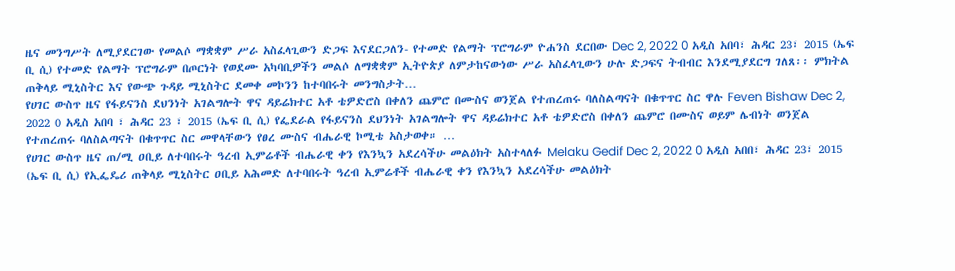ዜና መንግሥት ለሚያደርገው የመልሶ ማቋቋም ሥራ አስፈላጊውን ድጋፍ እናደርጋለን- የተመድ የልማት ፕሮግራም ዮሐንስ ደርበው Dec 2, 2022 0 አዲስ አበባ፣ ሕዳር 23፣ 2015 (ኤፍ ቢ ሲ) የተመድ የልማት ፕሮግራም በጦርነት የወደሙ አካባቢዎችን መልሶ ለማቋቋም ኢትዮጵያ ለምታከናውነው ሥራ አስፈላጊውን ሁሉ ድጋፍና ትብብር እንደሚያደርግ ገለጸ፡፡ ምክትል ጠቅላይ ሚኒስትር እና የውጭ ጉዳይ ሚኒስትር ደመቀ መኮንን ከተባበሩት መንግስታት…
የሀገር ውስጥ ዜና የፋይናንስ ደህንነት አገልግሎት ዋና ዳይሬክተር አቶ ቴዎድሮስ በቀለን ጨምሮ በሙስና ወንጀል የተጠረጠሩ ባለስልጣናት በቁጥጥር ስር ዋሉ Feven Bishaw Dec 2, 2022 0 አዲስ አበባ ፣ ሕዳር 23 ፣ 2015 (ኤፍ ቢ ሲ) የፌደራል የፋይናንስ ደህንነት አገልግሎት ዋና ዳይሬክተር አቶ ቴዎድሮስ በቀለን ጨምሮ በሙስና ወይም ሌብነት ወንጀል የተጠረጠሩ ባለስልጣናት በቁጥጥር ስር መዋላቸውን የፀረ ሙስና ብሔራዊ ኮሚቴ አስታወቀ። …
የሀገር ውስጥ ዜና ጠ/ሚ ዐቢይ ለተባበሩት ዓረብ ኢምሬቶች ብሔራዊ ቀን የእንኳን አደረሳችሁ መልዕክት አስተላለፉ Melaku Gedif Dec 2, 2022 0 አዲስ አበበ፣ ሕዳር 23፣ 2015 (ኤፍ ቢ ሲ) የኢፌዴሪ ጠቅላይ ሚኒስትር ዐቢይ አሕመድ ለተባበሩት ዓረብ ኢምሬቶች ብሔራዊ ቀን የእንኳን አደረሳችሁ መልዕክት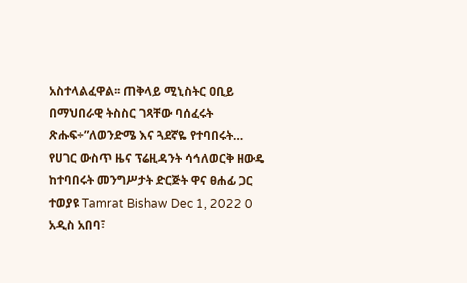አስተላልፈዋል፡፡ ጠቅላይ ሚኒስትር ዐቢይ በማህበራዊ ትስስር ገጻቸው ባሰፈሩት ጽሑፍ÷”ለወንድሜ እና ጓደኛዬ የተባበሩት…
የሀገር ውስጥ ዜና ፕሬዚዳንት ሳኅለወርቅ ዘውዴ ከተባበሩት መንግሥታት ድርጅት ዋና ፀሐፊ ጋር ተወያዩ Tamrat Bishaw Dec 1, 2022 0 አዲስ አበባ፣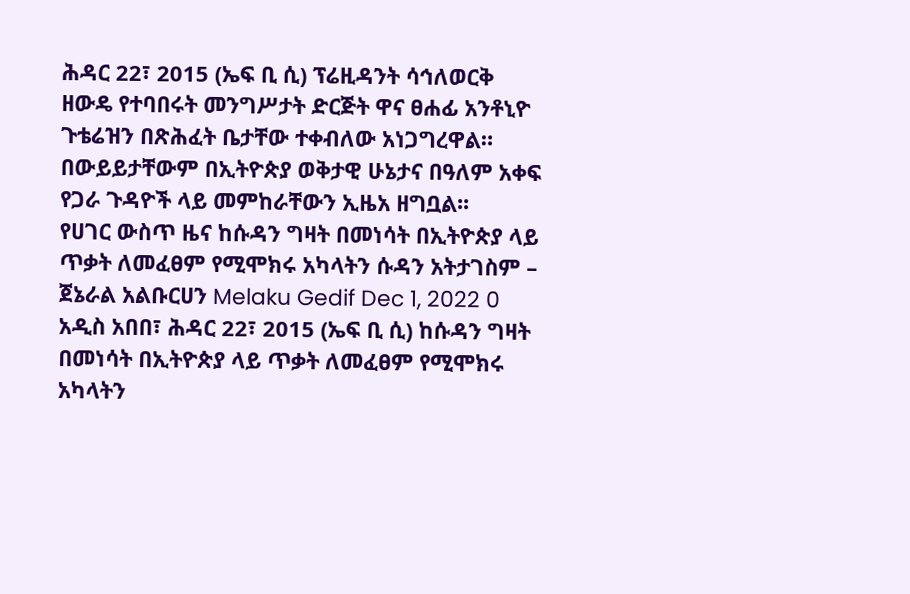ሕዳር 22፣ 2015 (ኤፍ ቢ ሲ) ፕሬዚዳንት ሳኅለወርቅ ዘውዴ የተባበሩት መንግሥታት ድርጅት ዋና ፀሐፊ አንቶኒዮ ጉቴሬዝን በጽሕፈት ቤታቸው ተቀብለው አነጋግረዋል። በውይይታቸውም በኢትዮጵያ ወቅታዊ ሁኔታና በዓለም አቀፍ የጋራ ጉዳዮች ላይ መምከራቸውን ኢዜአ ዘግቧል፡፡
የሀገር ውስጥ ዜና ከሱዳን ግዛት በመነሳት በኢትዮጵያ ላይ ጥቃት ለመፈፀም የሚሞክሩ አካላትን ሱዳን አትታገስም – ጀኔራል አልቡርሀን Melaku Gedif Dec 1, 2022 0 አዲስ አበበ፣ ሕዳር 22፣ 2015 (ኤፍ ቢ ሲ) ከሱዳን ግዛት በመነሳት በኢትዮጵያ ላይ ጥቃት ለመፈፀም የሚሞክሩ አካላትን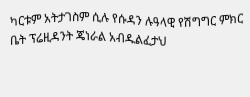ካርቱም አትታገስም ሲሉ የሱዳን ሉዓላዊ የሽግግር ምክር ቤት ፕሬዚዳንት ጄነራል አብዱልፈታህ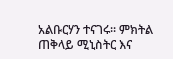አልቡርሃን ተናገሩ፡፡ ምክትል ጠቅላይ ሚኒስትር እና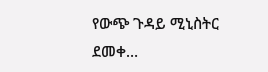የውጭ ጉዳይ ሚኒስትር ደመቀ…